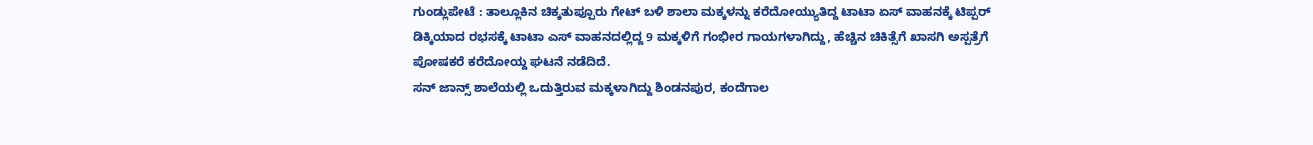ಗುಂಡ್ಲುಪೇಟೆ : ತಾಲ್ಲೂಕಿನ ಚಿಕ್ಕತುಪ್ಪೂರು ಗೇಟ್ ಬಳಿ ಶಾಲಾ ಮಕ್ಕಳನ್ನು ಕರೆದೋಯ್ಯುತಿದ್ದ ಟಾಟಾ ಏಸ್ ವಾಹನಕ್ಕೆ ಟಿಪ್ಪರ್ ಡಿಕ್ಕಿಯಾದ ರಭಸಕ್ಕೆ ಟಾಟಾ ಎಸ್ ವಾಹನದಲ್ಲಿದ್ದ 9 ಮಕ್ಕಳಿಗೆ ಗಂಭೀರ ಗಾಯಗಳಾಗಿದ್ದು, ಹೆಚ್ಚಿನ ಚಿಕಿತ್ಸೆಗೆ ಖಾಸಗಿ ಅಸ್ಪತ್ರೆಗೆ ಪೋಷಕರೆ ಕರೆದೋಯ್ದ ಘಟನೆ ನಡೆದಿದೆ.
ಸನ್ ಜಾನ್ಸ್ ಶಾಲೆಯಲ್ಲಿ ಒದುತ್ತಿರುವ ಮಕ್ಕಳಾಗಿದ್ದು ಶಿಂಡನಪುರ, ಕಂದೆಗಾಲ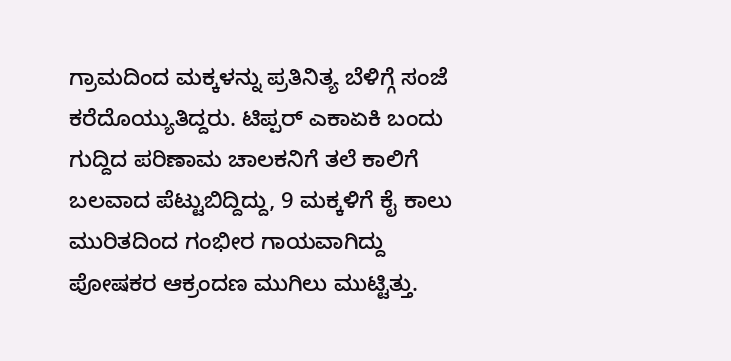ಗ್ರಾಮದಿಂದ ಮಕ್ಕಳನ್ನು ಪ್ರತಿನಿತ್ಯ ಬೆಳಿಗ್ಗೆ ಸಂಜೆ ಕರೆದೊಯ್ಯುತಿದ್ದರು. ಟಿಪ್ಪರ್ ಎಕಾಏಕಿ ಬಂದು ಗುದ್ದಿದ ಪರಿಣಾಮ ಚಾಲಕನಿಗೆ ತಲೆ ಕಾಲಿಗೆ ಬಲವಾದ ಪೆಟ್ಟುಬಿದ್ದಿದ್ದು, 9 ಮಕ್ಕಳಿಗೆ ಕೈ ಕಾಲು ಮುರಿತದಿಂದ ಗಂಭೀರ ಗಾಯವಾಗಿದ್ದು ಪೋಷಕರ ಆಕ್ರಂದಣ ಮುಗಿಲು ಮುಟ್ಟಿತ್ತು.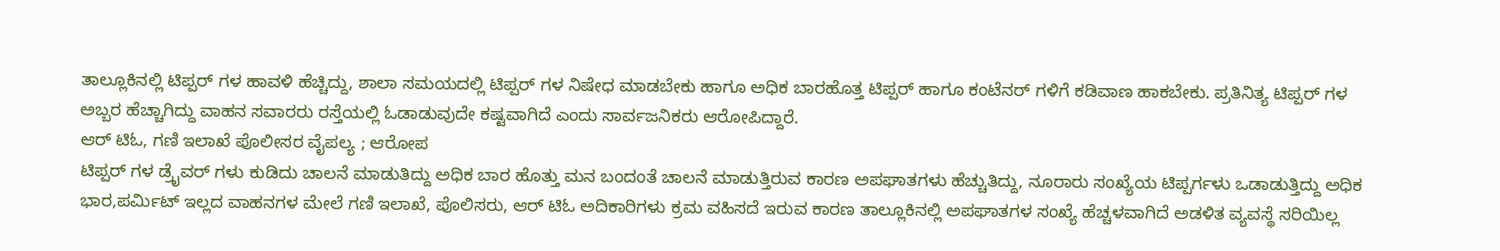ತಾಲ್ಲೂಕಿನಲ್ಲಿ ಟಿಪ್ಪರ್ ಗಳ ಹಾವಳಿ ಹೆಚ್ಚಿದ್ದು, ಶಾಲಾ ಸಮಯದಲ್ಲಿ ಟಿಪ್ಪರ್ ಗಳ ನಿಷೇಧ ಮಾಡಬೇಕು ಹಾಗೂ ಅಧಿಕ ಬಾರಹೊತ್ತ ಟಿಪ್ಪರ್ ಹಾಗೂ ಕಂಟೆನರ್ ಗಳಿಗೆ ಕಡಿವಾಣ ಹಾಕಬೇಕು. ಪ್ರತಿನಿತ್ಯ ಟಿಪ್ಪರ್ ಗಳ ಅಬ್ಬರ ಹೆಚ್ಚಾಗಿದ್ದು ವಾಹನ ಸವಾರರು ರಸ್ತೆಯಲ್ಲಿ ಓಡಾಡುವುದೇ ಕಷ್ಟವಾಗಿದೆ ಎಂದು ಸಾರ್ವಜನಿಕರು ಆರೋಪಿದ್ದಾರೆ.
ಆರ್ ಟಿಓ, ಗಣಿ ಇಲಾಖೆ ಪೊಲೀಸರ ವೈಪಲ್ಯ ; ಆರೋಪ
ಟಿಪ್ಪರ್ ಗಳ ಡ್ರೈವರ್ ಗಳು ಕುಡಿದು ಚಾಲನೆ ಮಾಡುತಿದ್ದು ಅಧಿಕ ಬಾರ ಹೊತ್ತು ಮನ ಬಂದಂತೆ ಚಾಲನೆ ಮಾಡುತ್ತಿರುವ ಕಾರಣ ಅಪಘಾತಗಳು ಹೆಚ್ಚುತಿದ್ದು, ನೂರಾರು ಸಂಖ್ಯೆಯ ಟಿಪ್ಪರ್ಗಳು ಒಡಾಡುತ್ತಿದ್ದು ಅಧಿಕ ಭಾರ,ಪರ್ಮಿಟ್ ಇಲ್ಲದ ವಾಹನಗಳ ಮೇಲೆ ಗಣಿ ಇಲಾಖೆ, ಪೊಲಿಸರು, ಆರ್ ಟಿಓ ಅದಿಕಾರಿಗಳು ಕ್ರಮ ವಹಿಸದೆ ಇರುವ ಕಾರಣ ತಾಲ್ಲೂಕಿನಲ್ಲಿ ಅಪಘಾತಗಳ ಸಂಖ್ಯೆ ಹೆಚ್ಚಳವಾಗಿದೆ ಅಡಳಿತ ವ್ಯವಸ್ಥೆ ಸರಿಯಿಲ್ಲ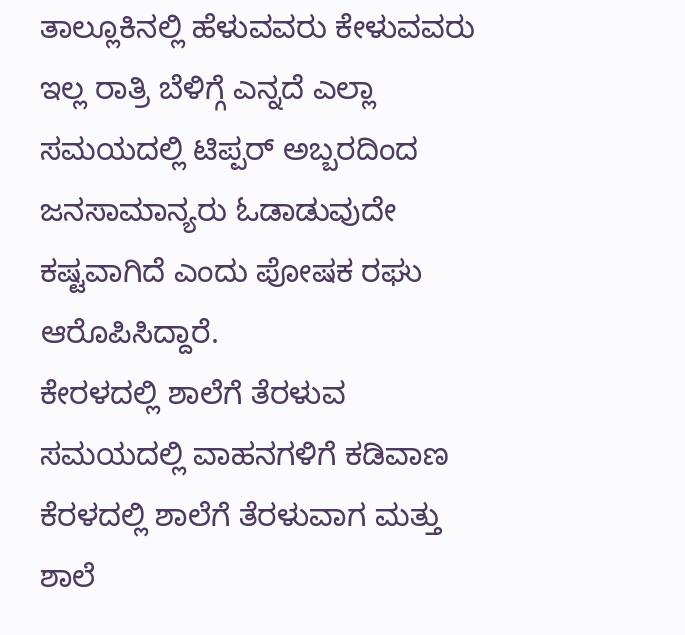ತಾಲ್ಲೂಕಿನಲ್ಲಿ ಹೆಳುವವರು ಕೇಳುವವರು ಇಲ್ಲ ರಾತ್ರಿ ಬೆಳಿಗ್ಗೆ ಎನ್ನದೆ ಎಲ್ಲಾ ಸಮಯದಲ್ಲಿ ಟಿಪ್ಪರ್ ಅಬ್ಬರದಿಂದ ಜನಸಾಮಾನ್ಯರು ಓಡಾಡುವುದೇ ಕಷ್ಟವಾಗಿದೆ ಎಂದು ಪೋಷಕ ರಘು ಆರೊಪಿಸಿದ್ದಾರೆ.
ಕೇರಳದಲ್ಲಿ ಶಾಲೆಗೆ ತೆರಳುವ ಸಮಯದಲ್ಲಿ ವಾಹನಗಳಿಗೆ ಕಡಿವಾಣ
ಕೆರಳದಲ್ಲಿ ಶಾಲೆಗೆ ತೆರಳುವಾಗ ಮತ್ತು ಶಾಲೆ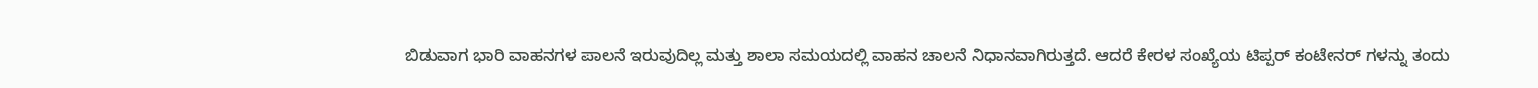ಬಿಡುವಾಗ ಭಾರಿ ವಾಹನಗಳ ಪಾಲನೆ ಇರುವುದಿಲ್ಲ ಮತ್ತು ಶಾಲಾ ಸಮಯದಲ್ಲಿ ವಾಹನ ಚಾಲನೆ ನಿಧಾನವಾಗಿರುತ್ತದೆ. ಆದರೆ ಕೇರಳ ಸಂಖ್ಯೆಯ ಟಿಪ್ಪರ್ ಕಂಟೇನರ್ ಗಳನ್ನು ತಂದು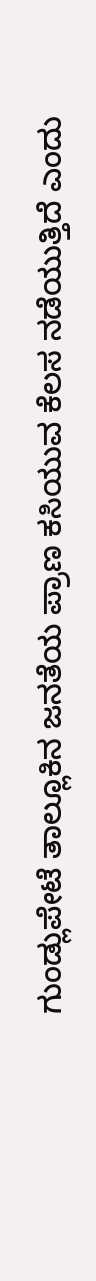ಗುಂಡ್ಲುಪೇಟೆ ತಾಲ್ಲೂಕಿನ ಜನತೆಯ ಪ್ರಾಣ ಕಸಿಯುವ ಕೆಲಸ ನಡೆಯುತ್ತಿದೆ ಎಂದು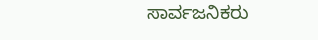ಸಾರ್ವಜನಿಕರು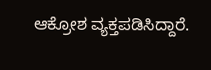ಆಕ್ರೋಶ ವ್ಯಕ್ತಪಡಿಸಿದ್ದಾರೆ.